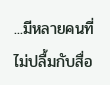...มีหลายคนที่ไม่ปลื้มกับสื่อ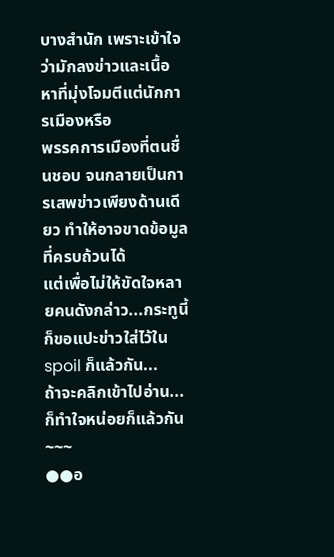บางสำนัก เพราะเข้าใจว่ามักลงข่าวและเนื้อหาที่มุ่งโจมตีแต่นักการเมืองหรือ
พรรคการเมืองที่ตนชื่นชอบ จนกลายเป็นการเสพข่าวเพียงด้านเดียว ทำให้อาจขาดข้อมูลที่ครบถ้วนได้
แต่เพื่อไม่ให้ขัดใจหลายคนดังกล่าว...กระทูนี้ก็ขอแปะข่าวใส่ไว้ใน spoil ก็แล้วกัน...
ถ้าจะคลิกเข้าไปอ่าน...ก็ทำใจหน่อยก็แล้วกัน
~~~
●●อ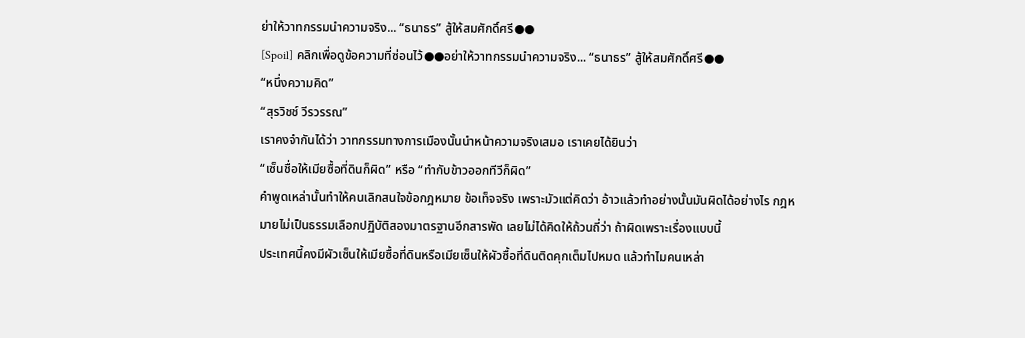ย่าให้วาทกรรมนำความจริง... “ธนาธร” สู้ให้สมศักดิ์ศรี●●
[Spoil] คลิกเพื่อดูข้อความที่ซ่อนไว้●●อย่าให้วาทกรรมนำความจริง... “ธนาธร” สู้ให้สมศักดิ์ศรี●●
“หนึ่งความคิด”
“สุรวิชช์ วีรวรรณ”
เราคงจำกันได้ว่า วาทกรรมทางการเมืองนั้นนำหน้าความจริงเสมอ เราเคยได้ยินว่า
“เซ็นชื่อให้เมียซื้อที่ดินก็ผิด” หรือ “ทำกับข้าวออกทีวีก็ผิด”
คำพูดเหล่านั้นทำให้คนเลิกสนใจข้อกฎหมาย ข้อเท็จจริง เพราะมัวแต่คิดว่า อ้าวแล้วทำอย่างนั้นมันผิดได้อย่างไร กฎหมายไม่เป็นธรรมเลือกปฏิบัติสองมาตรฐานอีกสารพัด เลยไม่ได้คิดให้ถ้วนถี่ว่า ถ้าผิดเพราะเรื่องแบบนี้
ประเทศนี้คงมีผัวเซ็นให้เมียซื้อที่ดินหรือเมียเซ็นให้ผัวซื้อที่ดินติดคุกเต็มไปหมด แล้วทำไมคนเหล่า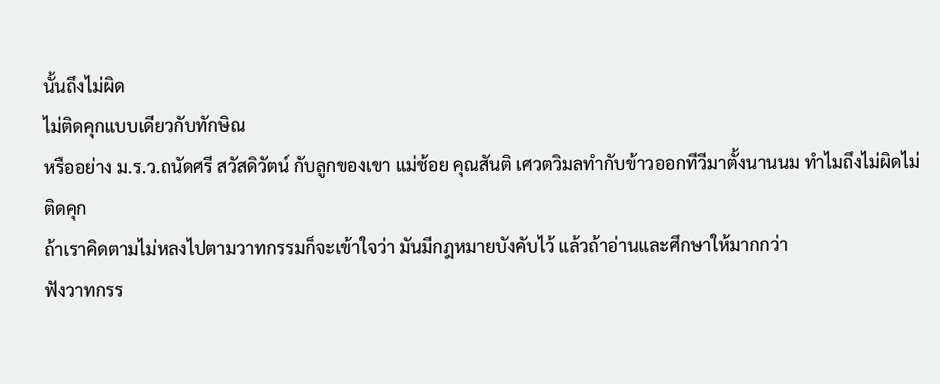นั้นถึงไม่ผิด
ไม่ติดคุกแบบเดียวกับทักษิณ
หรืออย่าง ม.ร.ว.ถนัดศรี สวัสดิวัตน์ กับลูกของเขา แม่ช้อย คุณสันติ เศวตวิมลทำกับข้าวออกทีวีมาตั้งนานนม ทำไมถึงไม่ผิดไม่ติดคุก
ถ้าเราคิดตามไม่หลงไปตามวาทกรรมก็จะเข้าใจว่า มันมีกฎหมายบังคับไว้ แล้วถ้าอ่านและศึกษาให้มากกว่า
ฟังวาทกรร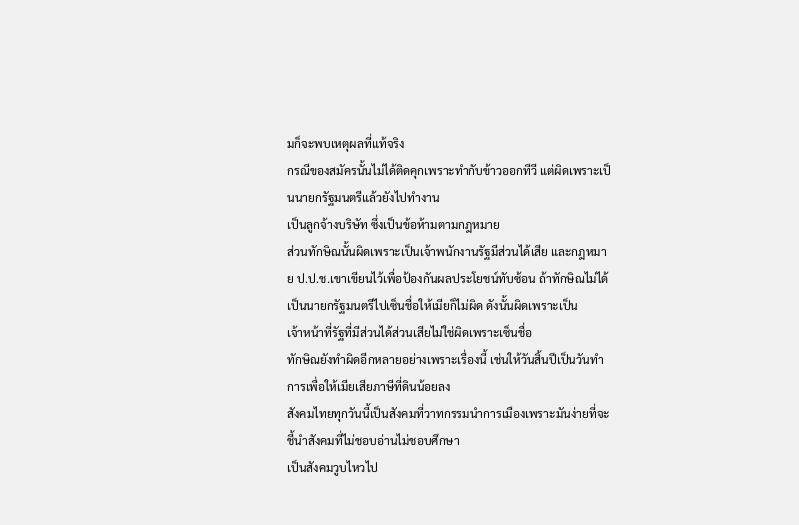มก็จะพบเหตุผลที่แท้จริง
กรณีของสมัครนั้นไม่ได้ติดคุกเพราะทำกับข้าวออกทีวี แต่ผิดเพราะเป็นนายกรัฐมนตรีแล้วยังไปทำงาน
เป็นลูกจ้างบริษัท ซึ่งเป็นข้อห้ามตามกฎหมาย
ส่วนทักษิณนั้นผิดเพราะเป็นเจ้าพนักงานรัฐมีส่วนได้เสีย และกฎหมาย ป.ป.ช.เขาเขียนไว้เพื่อป้องกันผลประโยชน์ทับซ้อน ถ้าทักษิณไม่ได้เป็นนายกรัฐมนตรีไปเซ็นชื่อให้เมียก็ไม่ผิด ดังนั้นผิดเพราะเป็น
เจ้าหน้าที่รัฐที่มีส่วนได้ส่วนเสียไม่ใช่ผิดเพราะเซ็นชื่อ
ทักษิณยังทำผิดอีกหลายอย่างเพราะเรื่องนี้ เช่นให้วันสิ้นปีเป็นวันทำการเพื่อให้เมียเสียภาษีที่ดินน้อยลง
สังคมไทยทุกวันนี้เป็นสังคมที่วาทกรรมนำการเมืองเพราะมันง่ายที่จะชี้นำสังคมที่ไม่ชอบอ่านไม่ชอบศึกษา
เป็นสังคมวูบไหวไป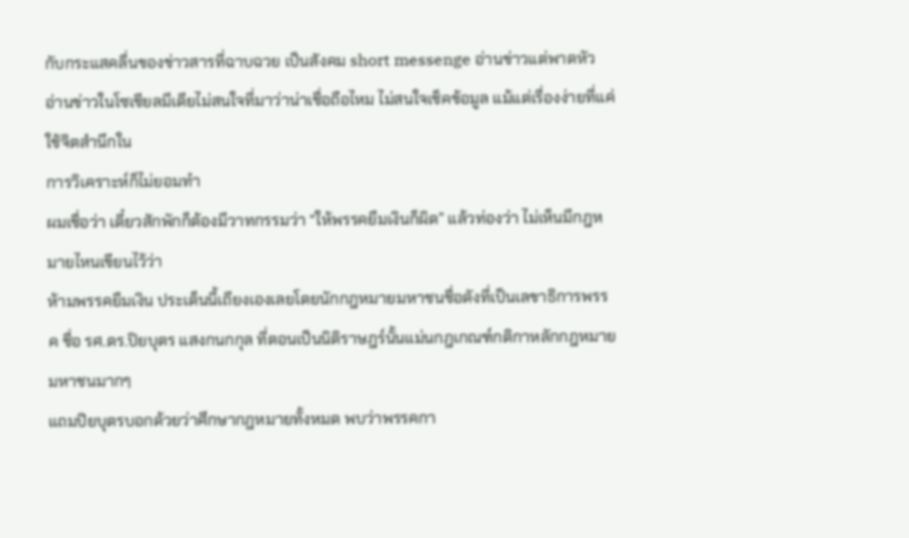กับกระแสคลื่นของข่าวสารที่ฉาบฉวย เป็นสังคม short messenge อ่านข่าวแต่พาดหัว
อ่านข่าวในโซเชียลมีเดียไม่สนใจที่มาว่าน่าเชื่อถือไหม ไม่สนใจเช็คข้อมูล แม้แต่เรื่องง่ายที่แค่ใช้จิตสำนึกใน
การวิเคราะห์ก็ไม่ยอมทำ
ผมเชื่อว่า เดี๋ยวสักพักก็ต้องมีวาทกรรมว่า “ให้พรรคยืมเงินก็ผิด” แล้วท่องว่า ไม่เห็นมีกฎหมายไหนเขียนไว้ว่า
ห้ามพรรคยืมเงิน ประเด็นนี้เถียงเองเลยโดยนักกฎหมายมหาชนชื่อดังที่เป็นเลขาธิการพรรค ชื่อ รศ.ดร.ปิยบุตร แสงกนกกุล ที่ตอนเป็นนิติราษฎร์นั้นแม่นกฎเกณฑ์กติกาหลักกฎหมายมหาชนมากๆ
แถมปิยบุตรบอกด้วยว่าศึกษากฎหมายทั้งหมด พบว่าพรรคกา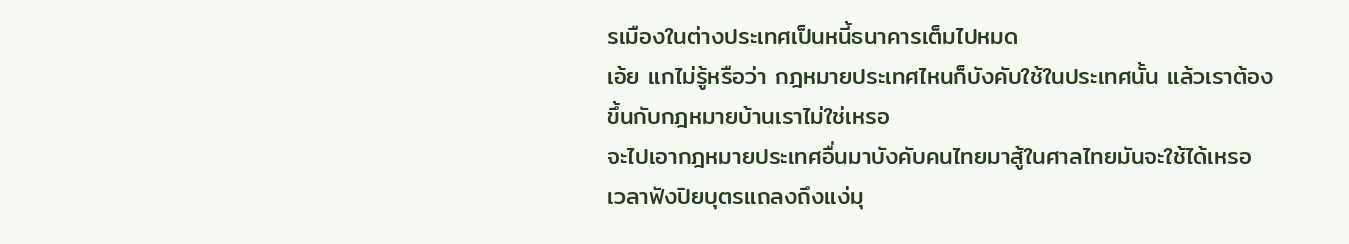รเมืองในต่างประเทศเป็นหนี้ธนาคารเต็มไปหมด
เอ้ย แกไม่รู้หรือว่า กฎหมายประเทศไหนก็บังคับใช้ในประเทศนั้น แล้วเราต้องขึ้นกับกฎหมายบ้านเราไม่ใช่เหรอ
จะไปเอากฎหมายประเทศอื่นมาบังคับคนไทยมาสู้ในศาลไทยมันจะใช้ได้เหรอ
เวลาฟังปิยบุตรแถลงถึงแง่มุ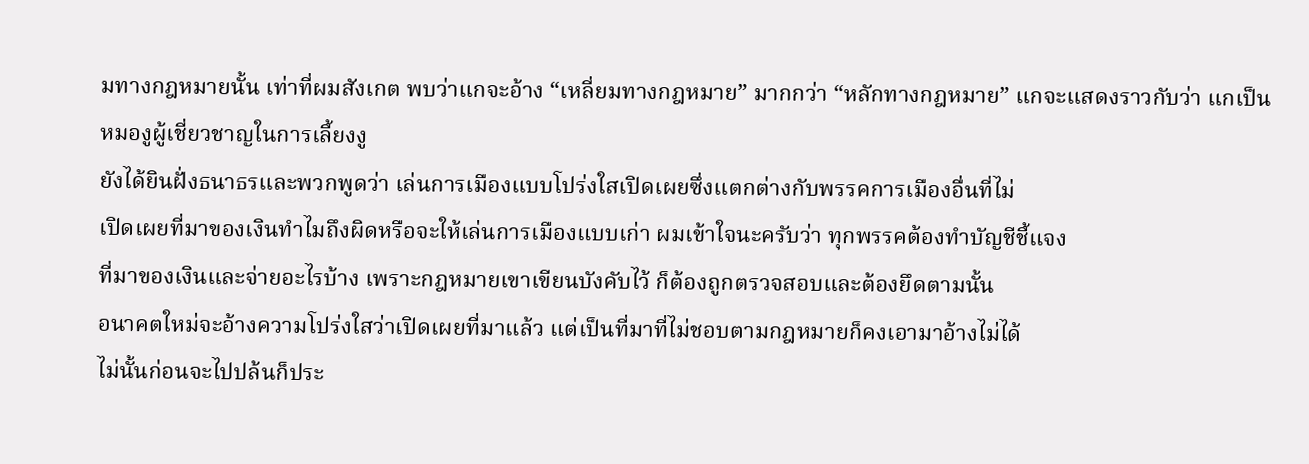มทางกฎหมายนั้น เท่าที่ผมสังเกต พบว่าแกจะอ้าง “เหลี่ยมทางกฎหมาย” มากกว่า “หลักทางกฎหมาย” แกจะแสดงราวกับว่า แกเป็นหมองูผู้เชี่ยวชาญในการเลี้ยงงู
ยังได้ยินฝั่งธนาธรและพวกพูดว่า เล่นการเมืองแบบโปร่งใสเปิดเผยซึ่งแตกต่างกับพรรคการเมืองอื่นที่ไม่
เปิดเผยที่มาของเงินทำไมถึงผิดหรือจะให้เล่นการเมืองแบบเก่า ผมเข้าใจนะครับว่า ทุกพรรคต้องทำบัญชีชี้แจง
ที่มาของเงินและจ่ายอะไรบ้าง เพราะกฎหมายเขาเขียนบังคับไว้ ก็ต้องถูกตรวจสอบและต้องยึดตามนั้น
อนาคตใหม่จะอ้างความโปร่งใสว่าเปิดเผยที่มาแล้ว แต่เป็นที่มาที่ไม่ชอบตามกฎหมายก็คงเอามาอ้างไม่ได้
ไม่นั้นก่อนจะไปปล้นก็ประ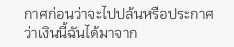กาศก่อนว่าจะไปปล้นหรือประกาศว่าเงินนี้ฉันได้มาจาก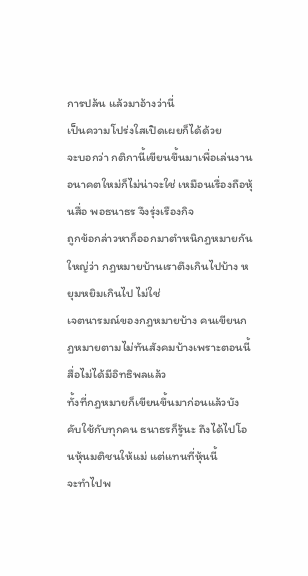การปล้น แล้วมาอ้างว่านี่
เป็นความโปร่งใสเปิดเผยก็ได้ด้วย
จะบอกว่า กติกานี้เขียนขึ้นมาเพื่อเล่นงานอนาคตใหม่ก็ไม่น่าจะใช่ เหมือนเรื่องถือหุ้นสื่อ พอธนาธร จึงรุ่งเรืองกิจ
ถูกข้อกล่าวหาก็ออกมาตำหนิกฎหมายกันใหญ่ว่า กฎหมายบ้านเราตึงเกินไปบ้าง หยุมหยิมเกินไป ไม่ใช่
เจตนารมณ์ของกฎหมายบ้าง คนเขียนกฎหมายตามไม่ทันสังคมบ้างเพราะตอนนี้สื่อไม่ได้มีอิทธิพลแล้ว
ทั้งที่กฎหมายก็เขียนขึ้นมาก่อนแล้วบังคับใช้กับทุกคน ธนาธรก็รู้นะ ถึงได้ไปโอนหุ้นมติชนให้แม่ แต่แทนที่หุ้นนี้
จะทำไปพ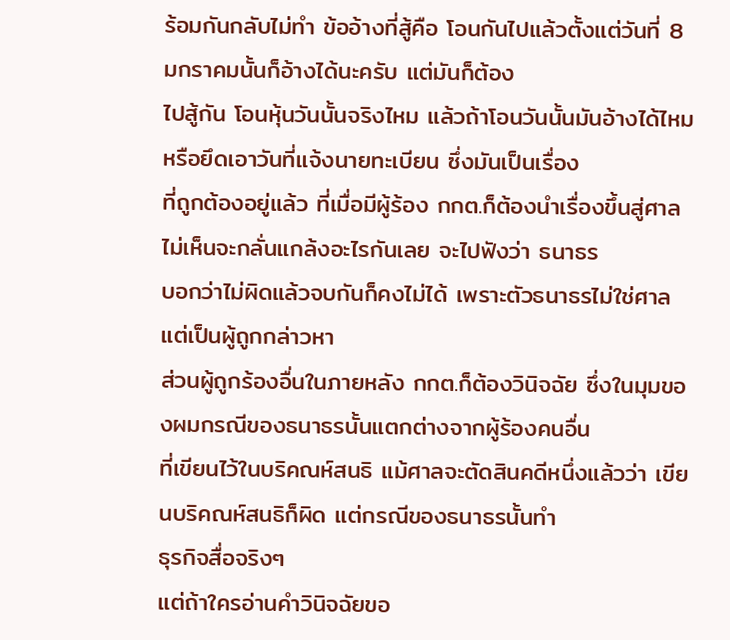ร้อมกันกลับไม่ทำ ข้ออ้างที่สู้คือ โอนกันไปแล้วตั้งแต่วันที่ 8 มกราคมนั้นก็อ้างได้นะครับ แต่มันก็ต้อง
ไปสู้กัน โอนหุ้นวันนั้นจริงไหม แล้วถ้าโอนวันนั้นมันอ้างได้ไหมหรือยึดเอาวันที่แจ้งนายทะเบียน ซึ่งมันเป็นเรื่อง
ที่ถูกต้องอยู่แล้ว ที่เมื่อมีผู้ร้อง กกต.ก็ต้องนำเรื่องขึ้นสู่ศาล ไม่เห็นจะกลั่นแกล้งอะไรกันเลย จะไปฟังว่า ธนาธร
บอกว่าไม่ผิดแล้วจบกันก็คงไม่ได้ เพราะตัวธนาธรไม่ใช่ศาล แต่เป็นผู้ถูกกล่าวหา
ส่วนผู้ถูกร้องอื่นในภายหลัง กกต.ก็ต้องวินิจฉัย ซึ่งในมุมของผมกรณีของธนาธรนั้นแตกต่างจากผู้ร้องคนอื่น
ที่เขียนไว้ในบริคณห์สนธิ แม้ศาลจะตัดสินคดีหนึ่งแล้วว่า เขียนบริคณห์สนธิก็ผิด แต่กรณีของธนาธรนั้นทำ
ธุรกิจสื่อจริงๆ
แต่ถ้าใครอ่านคำวินิจฉัยขอ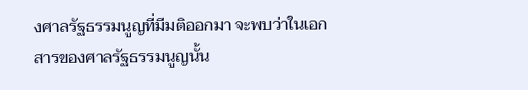งศาลรัฐธรรมนูญที่มีมติออกมา จะพบว่าในเอกสารของศาลรัฐธรรมนูญนั้น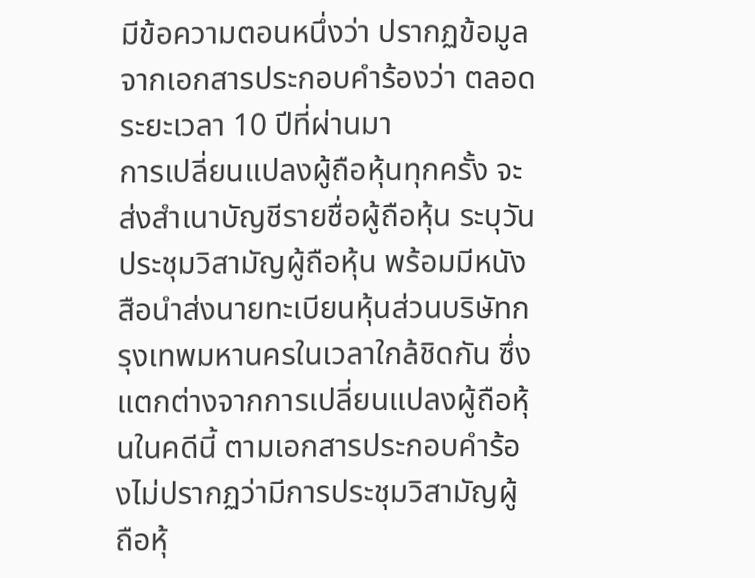มีข้อความตอนหนึ่งว่า ปรากฏข้อมูลจากเอกสารประกอบคำร้องว่า ตลอดระยะเวลา 10 ปีที่ผ่านมา
การเปลี่ยนแปลงผู้ถือหุ้นทุกครั้ง จะส่งสำเนาบัญชีรายชื่อผู้ถือหุ้น ระบุวันประชุมวิสามัญผู้ถือหุ้น พร้อมมีหนังสือนำส่งนายทะเบียนหุ้นส่วนบริษัทกรุงเทพมหานครในเวลาใกล้ชิดกัน ซึ่งแตกต่างจากการเปลี่ยนแปลงผู้ถือหุ้นในคดีนี้ ตามเอกสารประกอบคำร้องไม่ปรากฏว่ามีการประชุมวิสามัญผู้ถือหุ้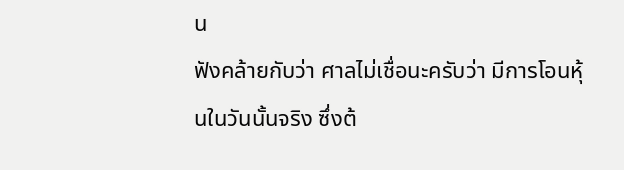น
ฟังคล้ายกับว่า ศาลไม่เชื่อนะครับว่า มีการโอนหุ้นในวันนั้นจริง ซึ่งต้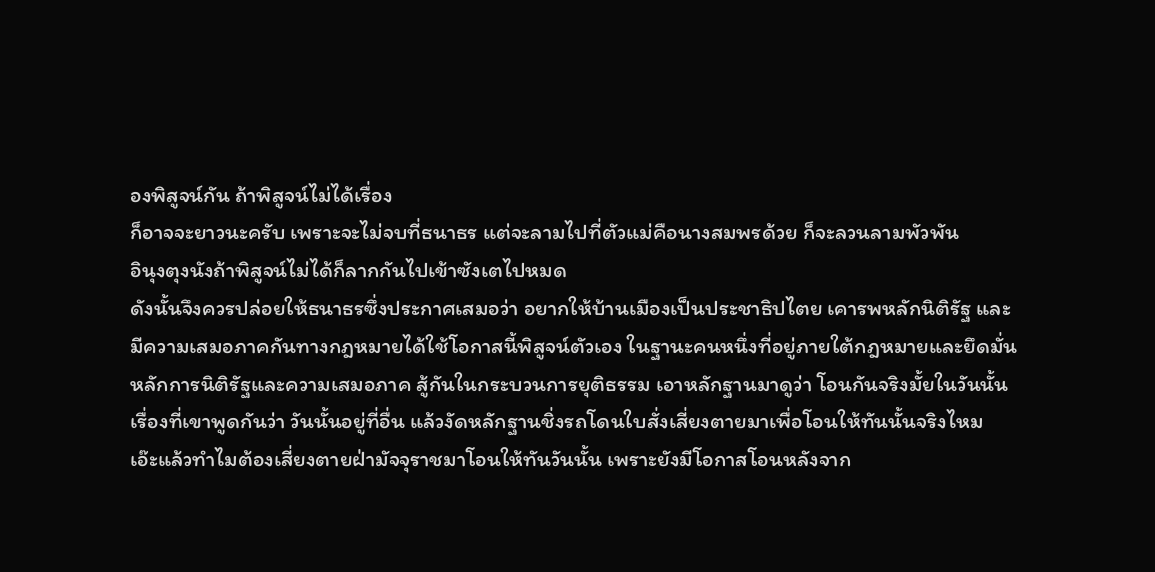องพิสูจน์กัน ถ้าพิสูจน์ไม่ได้เรื่อง
ก็อาจจะยาวนะครับ เพราะจะไม่จบที่ธนาธร แต่จะลามไปที่ตัวแม่คือนางสมพรด้วย ก็จะลวนลามพัวพัน
อินุงตุงนังถ้าพิสูจน์ไม่ได้ก็ลากกันไปเข้าซังเตไปหมด
ดังนั้นจึงควรปล่อยให้ธนาธรซึ่งประกาศเสมอว่า อยากให้บ้านเมืองเป็นประชาธิปไตย เคารพหลักนิติรัฐ และ
มีความเสมอภาคกันทางกฎหมายได้ใช้โอกาสนี้พิสูจน์ตัวเอง ในฐานะคนหนึ่งที่อยู่ภายใต้กฎหมายและยึดมั่น
หลักการนิติรัฐและความเสมอภาค สู้กันในกระบวนการยุติธรรม เอาหลักฐานมาดูว่า โอนกันจริงมั้ยในวันนั้น
เรื่องที่เขาพูดกันว่า วันนั้นอยู่ที่อื่น แล้วงัดหลักฐานชิ่งรถโดนใบสั่งเสี่ยงตายมาเพื่อโอนให้ทันนั้นจริงไหม
เอ๊ะแล้วทำไมต้องเสี่ยงตายฝ่ามัจจุราชมาโอนให้ทันวันนั้น เพราะยังมีโอกาสโอนหลังจาก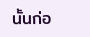นั้นก่อ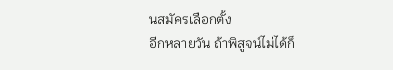นสมัครเลือกตั้ง
อีกหลายวัน ถ้าพิสูจน์ไม่ได้ก็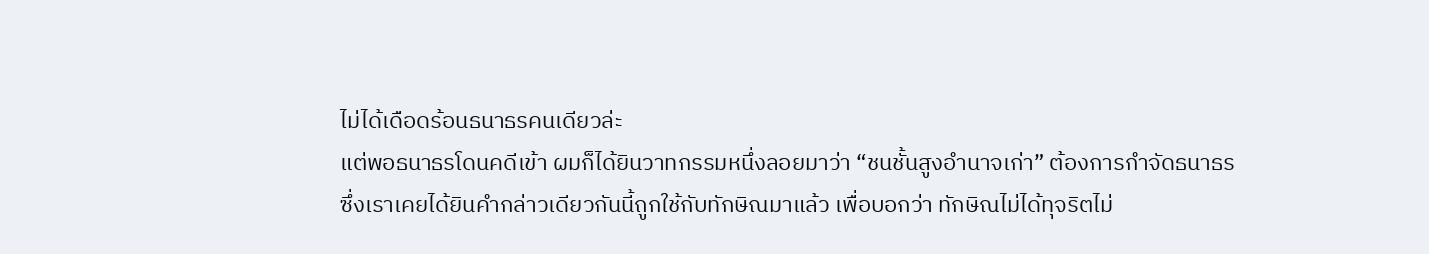ไม่ได้เดือดร้อนธนาธรคนเดียวล่ะ
แต่พอธนาธรโดนคดีเข้า ผมก็ได้ยินวาทกรรมหนึ่งลอยมาว่า “ชนชั้นสูงอำนาจเก่า” ต้องการกำจัดธนาธร
ซึ่งเราเคยได้ยินคำกล่าวเดียวกันนี้ถูกใช้กับทักษิณมาแล้ว เพื่อบอกว่า ทักษิณไม่ได้ทุจริตไม่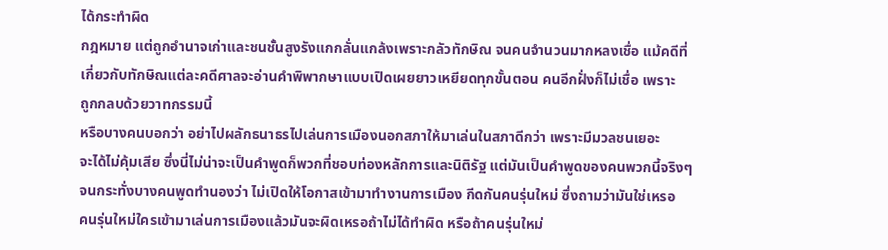ได้กระทำผิด
กฎหมาย แต่ถูกอำนาจเก่าและชนชั้นสูงรังแกกลั่นแกล้งเพราะกลัวทักษิณ จนคนจำนวนมากหลงเชื่อ แม้คดีที่
เกี่ยวกับทักษิณแต่ละคดีศาลจะอ่านคำพิพากษาแบบเปิดเผยยาวเหยียดทุกขั้นตอน คนอีกฝั่งก็ไม่เชื่อ เพราะ
ถูกกลบด้วยวาทกรรมนี้
หรือบางคนบอกว่า อย่าไปผลักธนาธรไปเล่นการเมืองนอกสภาให้มาเล่นในสภาดีกว่า เพราะมีมวลชนเยอะ
จะได้ไม่คุ้มเสีย ซึ่งนี่ไม่น่าจะเป็นคำพูดก็พวกที่ชอบท่องหลักการและนิติรัฐ แต่มันเป็นคำพูดของคนพวกนี้จริงๆ
จนกระทั่งบางคนพูดทำนองว่า ไม่เปิดให้โอกาสเข้ามาทำงานการเมือง กีดกันคนรุ่นใหม่ ซึ่งถามว่ามันใช่เหรอ
คนรุ่นใหม่ใครเข้ามาเล่นการเมืองแล้วมันจะผิดเหรอถ้าไม่ได้ทำผิด หรือถ้าคนรุ่นใหม่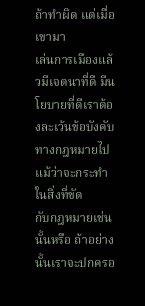ถ้าทำผิด แต่เมื่อเขามา
เล่นการเมืองแล้วมีเจตนาที่ดี มีนโยบายที่ดีเราต้องละเว้นข้อบังคับทางกฎหมายไปแม้ว่าจะกระทำในสิ่งที่ขัด
กับกฎหมายเช่นนั้นหรือ ถ้าอย่างนั้นเราจะปกครอ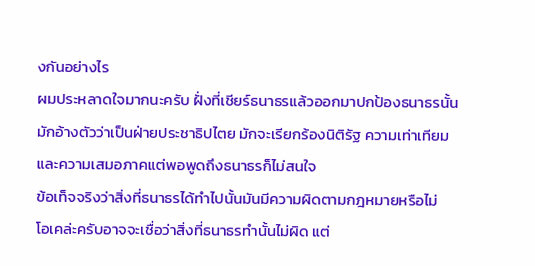งกันอย่างไร
ผมประหลาดใจมากนะครับ ฝั่งที่เชียร์ธนาธรแล้วออกมาปกป้องธนาธรนั้น มักอ้างตัวว่าเป็นฝ่ายประชาธิปไตย มักจะเรียกร้องนิติรัฐ ความเท่าเทียมและความเสมอภาคแต่พอพูดถึงธนาธรก็ไม่สนใจ
ข้อเท็จจริงว่าสิ่งที่ธนาธรได้ทำไปนั้นมันมีความผิดตามกฎหมายหรือไม่
โอเคล่ะครับอาจจะเชื่อว่าสิ่งที่ธนาธรทำนั้นไม่ผิด แต่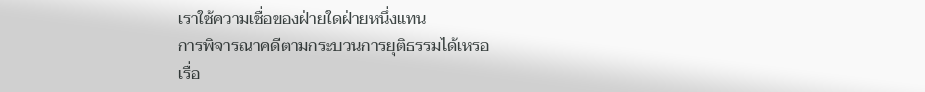เราใช้ความเชื่อของฝ่ายใดฝ่ายหนึ่งแทน
การพิจารณาคดีตามกระบวนการยุติธรรมได้เหรอ
เรื่อ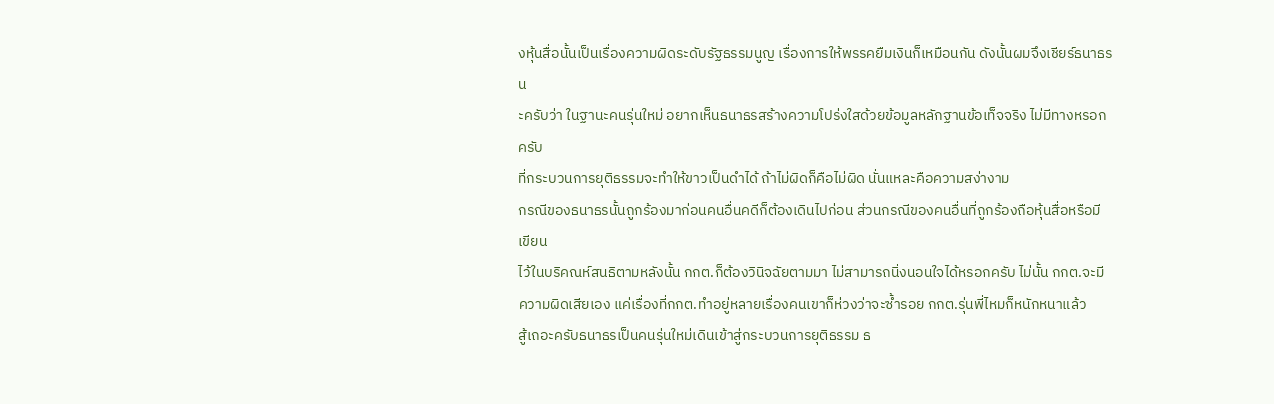งหุ้นสื่อนั้นเป็นเรื่องความผิดระดับรัฐธรรมนูญ เรื่องการให้พรรคยืมเงินก็เหมือนกัน ดังนั้นผมจึงเชียร์ธนาธรน
ะครับว่า ในฐานะคนรุ่นใหม่ อยากเห็นธนาธรสร้างความโปร่งใสด้วยข้อมูลหลักฐานข้อเท็จจริง ไม่มีทางหรอกครับ
ที่กระบวนการยุติธรรมจะทำให้ขาวเป็นดำได้ ถ้าไม่ผิดก็คือไม่ผิด นั่นแหละคือความสง่างาม
กรณีของธนาธรนั้นถูกร้องมาก่อนคนอื่นคดีก็ต้องเดินไปก่อน ส่วนกรณีของคนอื่นที่ถูกร้องถือหุ้นสื่อหรือมีเขียน
ไว้ในบริคณห์สนธิตามหลังนั้น กกต.ก็ต้องวินิจฉัยตามมา ไม่สามารถนิ่งนอนใจได้หรอกครับ ไม่นั้น กกต.จะมี
ความผิดเสียเอง แค่เรื่องที่กกต.ทำอยู่หลายเรื่องคนเขาก็ห่วงว่าจะซ้ำรอย กกต.รุ่นพี่ไหมก็หนักหนาแล้ว
สู้เถอะครับธนาธรเป็นคนรุ่นใหม่เดินเข้าสู่กระบวนการยุติธรรม ธ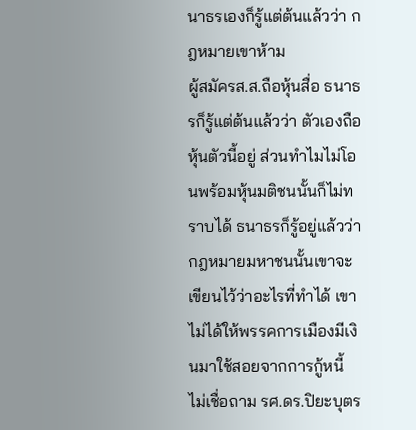นาธรเองก็รู้แต่ต้นแล้วว่า กฎหมายเขาห้าม
ผู้สมัครส.ส.ถือหุ้นสื่อ ธนาธรก็รู้แต่ต้นแล้วว่า ตัวเองถือหุ้นตัวนี้อยู่ ส่วนทำไมไม่โอนพร้อมหุ้นมติชนนั้นก็ไม่ทราบได้ ธนาธรก็รู้อยู่แล้วว่า กฎหมายมหาชนนั้นเขาจะเขียนไว้ว่าอะไรที่ทำได้ เขาไม่ได้ให้พรรคการเมืองมีเงินมาใช้สอยจากการกู้หนี้ ไม่เชื่อถาม รศ.ดร.ปิยะบุตร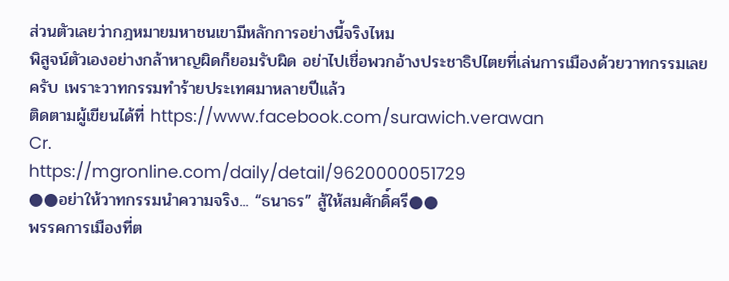ส่วนตัวเลยว่ากฎหมายมหาชนเขามีหลักการอย่างนี้จริงไหม
พิสูจน์ตัวเองอย่างกล้าหาญผิดก็ยอมรับผิด อย่าไปเชื่อพวกอ้างประชาธิปไตยที่เล่นการเมืองด้วยวาทกรรมเลยครับ เพราะวาทกรรมทำร้ายประเทศมาหลายปีแล้ว
ติดตามผู้เขียนได้ที่ https://www.facebook.com/surawich.verawan
Cr.
https://mgronline.com/daily/detail/9620000051729
●●อย่าให้วาทกรรมนำความจริง... “ธนาธร” สู้ให้สมศักดิ์ศรี●●
พรรคการเมืองที่ต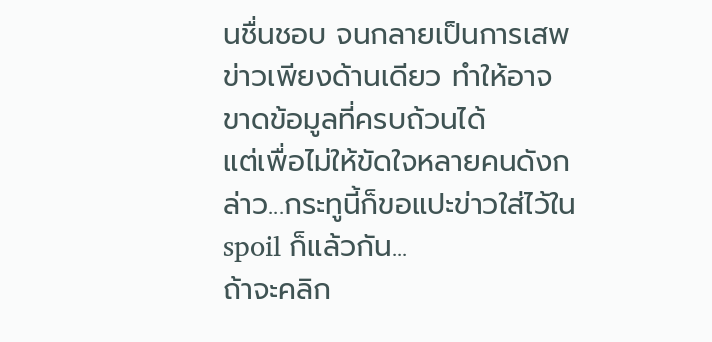นชื่นชอบ จนกลายเป็นการเสพข่าวเพียงด้านเดียว ทำให้อาจขาดข้อมูลที่ครบถ้วนได้
แต่เพื่อไม่ให้ขัดใจหลายคนดังกล่าว...กระทูนี้ก็ขอแปะข่าวใส่ไว้ใน spoil ก็แล้วกัน...
ถ้าจะคลิก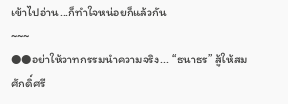เข้าไปอ่าน...ก็ทำใจหน่อยก็แล้วกัน
~~~
●●อย่าให้วาทกรรมนำความจริง... “ธนาธร” สู้ให้สมศักดิ์ศรี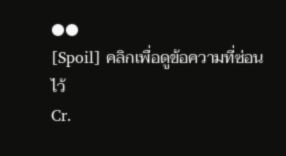●●
[Spoil] คลิกเพื่อดูข้อความที่ซ่อนไว้
Cr.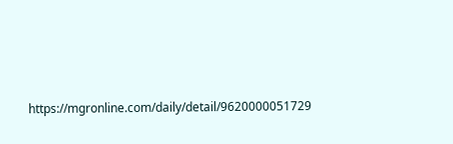https://mgronline.com/daily/detail/9620000051729